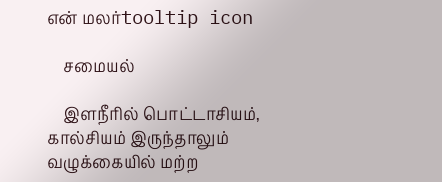என் மலர்tooltip icon

    சமையல்

    இளநீரில் பொட்டாசியம், கால்சியம் இருந்தாலும் வழுக்கையில் மற்ற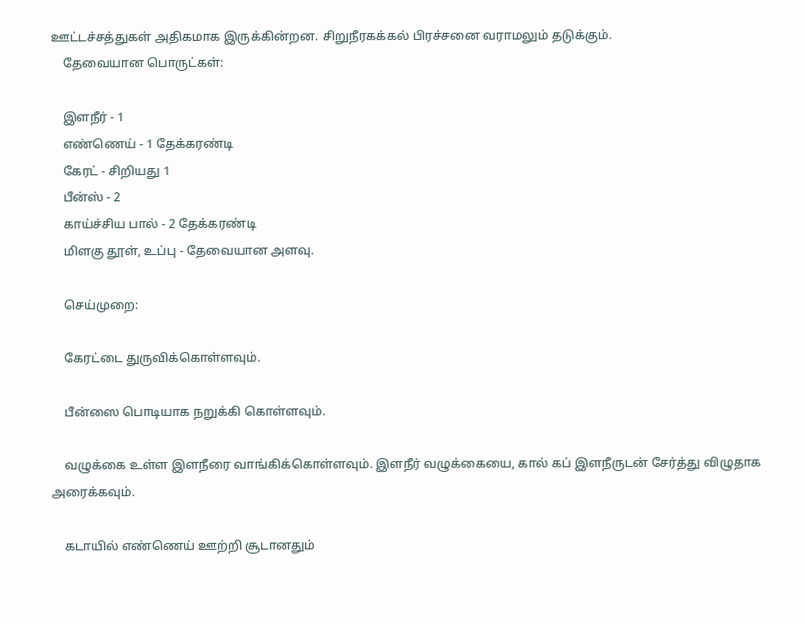ஊட்டச்சத்துகள் அதிகமாக இருக்கின்றன. சிறுநீரகக்கல் பிரச்சனை வராமலும் தடுக்கும்.
    தேவையான பொருட்கள்:

    இளநீர் - 1
    எண்ணெய் - 1 தேக்கரண்டி
    கேரட் - சிறியது 1
    பீன்ஸ் - 2
    காய்ச்சிய பால் - 2 தேக்கரண்டி
    மிளகு தூள், உப்பு - தேவையான அளவு.

    செய்முறை:

    கேரட்டை துருவிக்கொள்ளவும்.

    பீன்ஸை பொடியாக நறுக்கி கொள்ளவும்.

    வழுக்கை உள்ள இளநீரை வாங்கிக்கொள்ளவும். இளநீர் வழுக்கையை, கால் கப் இளநீருடன் சேர்த்து விழுதாக அரைக்கவும்.

    கடாயில் எண்ணெய் ஊற்றி சூடானதும்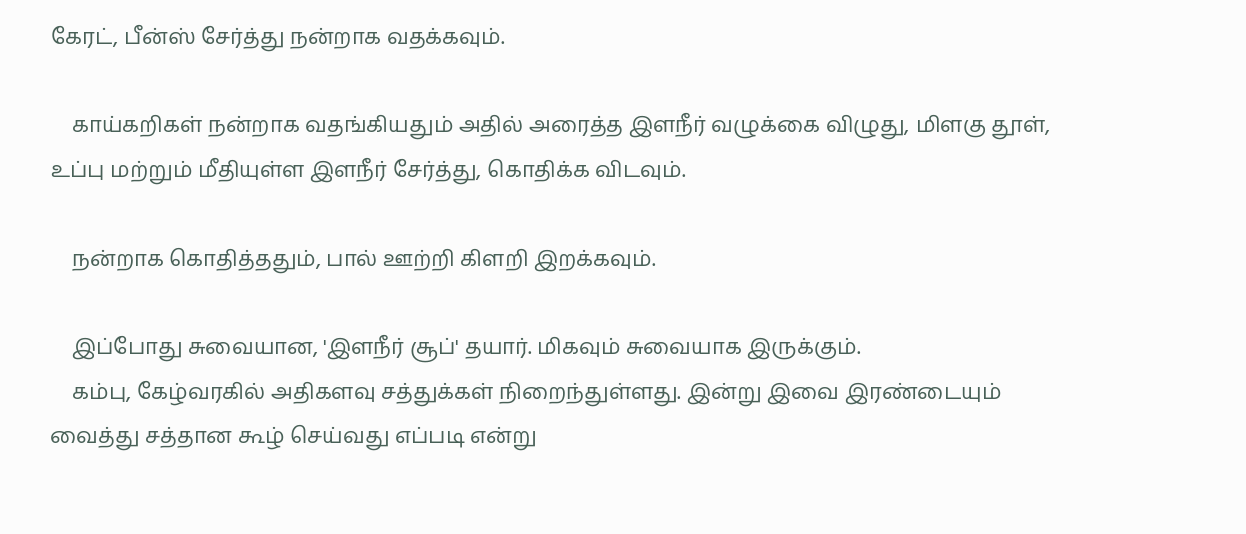கேரட், பீன்ஸ் சேர்த்து நன்றாக வதக்கவும்.

    காய்கறிகள் நன்றாக வதங்கியதும் அதில் அரைத்த இளநீர் வழுக்கை விழுது, மிளகு தூள், உப்பு மற்றும் மீதியுள்ள இளநீர் சேர்த்து, கொதிக்க விடவும்.

    நன்றாக கொதித்ததும், பால் ஊற்றி கிளறி இறக்கவும்.

    இப்போது சுவையான, 'இளநீர் சூப்' தயார். மிகவும் சுவையாக இருக்கும்.
    கம்பு, கேழ்வரகில் அதிகளவு சத்துக்கள் நிறைந்துள்ளது. இன்று இவை இரண்டையும் வைத்து சத்தான கூழ் செய்வது எப்படி என்று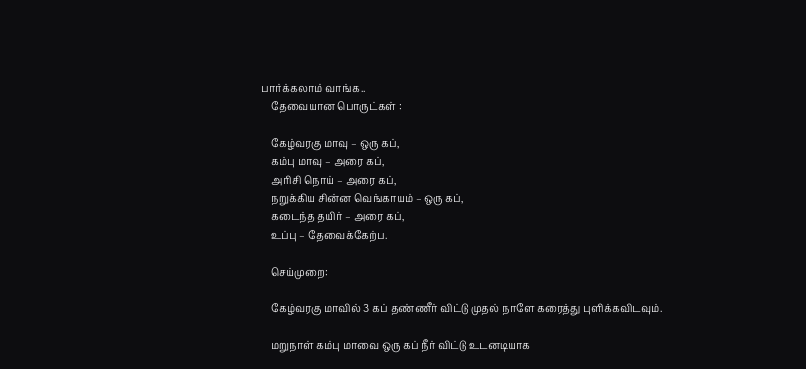பார்க்கலாம் வாங்க..
    தேவையான பொருட்கள் :

    கேழ்வரகு மாவு – ஒரு கப்,
    கம்பு மாவு – அரை கப்,
    அரிசி நொய் – அரை கப்,
    நறுக்கிய சின்ன வெங்காயம் – ஒரு கப்,
    கடைந்த தயிர் – அரை கப்,
    உப்பு – தேவைக்கேற்ப.

    செய்முறை:

    கேழ்வரகு மாவில் 3 கப் தண்ணீர் விட்டு முதல் நாளே கரைத்து புளிக்கவிடவும்.

    மறுநாள் கம்பு மாவை ஒரு கப் நீர் விட்டு உடனடியாக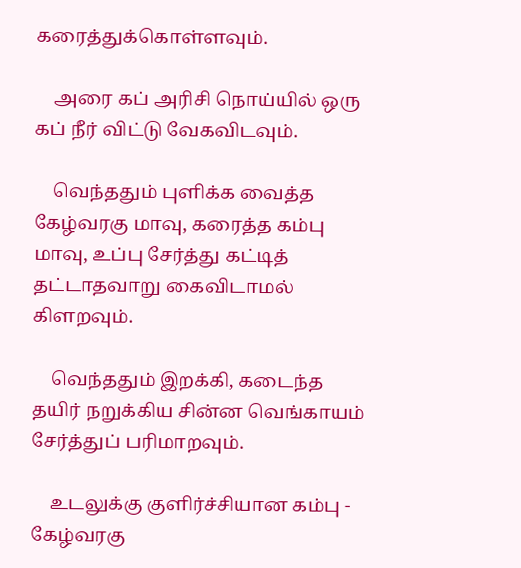கரைத்துக்கொள்ளவும்.

    அரை கப் அரிசி நொய்யில் ஒரு கப் நீர் விட்டு வேகவிடவும்.

    வெந்ததும் புளிக்க வைத்த கேழ்வரகு மாவு, கரைத்த கம்பு மாவு, உப்பு சேர்த்து கட்டித் தட்டாதவாறு கைவிடாமல் கிளறவும்.

    வெந்ததும் இறக்கி, கடைந்த தயிர் நறுக்கிய சின்ன வெங்காயம் சேர்த்துப் பரிமாறவும்.

    உடலுக்கு குளிர்ச்சியான கம்பு - கேழ்வரகு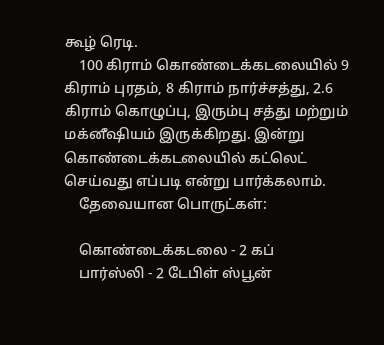கூழ் ரெடி.
    100 கிராம் கொண்டைக்கடலையில் 9 கிராம் புரதம், 8 கிராம் நார்ச்சத்து, 2.6 கிராம் கொழுப்பு, இரும்பு சத்து மற்றும் மக்னீஷியம் இருக்கிறது. இன்று கொண்டைக்கடலையில் கட்லெட் செய்வது எப்படி என்று பார்க்கலாம்.
    தேவையான பொருட்கள்:

    கொண்டைக்கடலை - 2 கப்
    பார்ஸ்லி - 2 டேபிள் ஸ்பூன்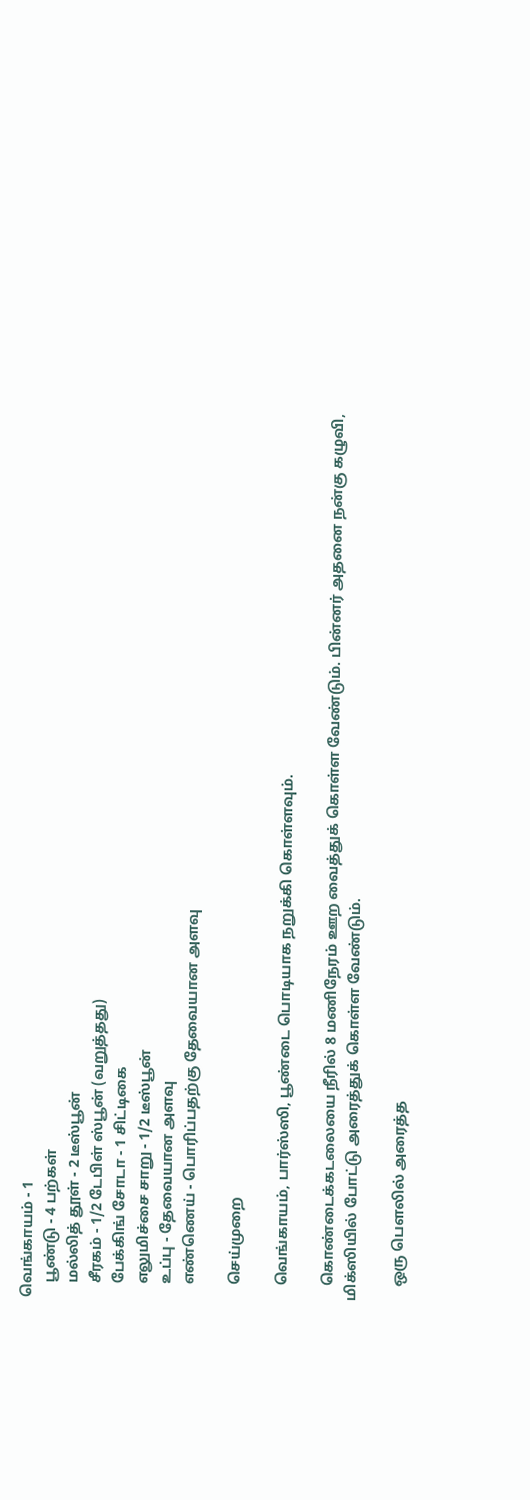வெங்காயம் - 1
    பூண்டு - 4 பற்கள்
    மல்லித் தூள் - 2 டீஸ்பூன்
    சீரகம் - 1/2 டேபிள் ஸ்பூன் (வறுத்தது)
    பேக்கிங் சோடா - 1 சிட்டிகை
    எலுமிச்சை சாறு - 1/2 டீஸ்பூன்
    உப்பு - தேவையான அளவு
    எண்ணெய் - பொரிப்பதற்கு தேவையான அளவு

    செய்முறை

    வெங்காயம், பார்ஸ்ஸி, பூண்டை பொடியாக நறுக்கி கொள்ளவும்.

    கொண்டைக்கடலையை நீரில் 8 மணிநேரம் ஊற வைத்துக் கொள்ள வேண்டும். பின்னர் அதனை நன்கு கழுவி, மிக்ஸியில் போட்டு அரைத்துக் கொள்ள வேண்டும்.

    ஒரு பௌலில் அரைத்த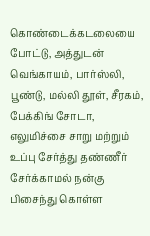கொண்டைக்கடலையை போட்டு, அத்துடன் வெங்காயம், பார்ஸ்லி, பூண்டு, மல்லி தூள், சீரகம், பேக்கிங் சோடா, எலுமிச்சை சாறு மற்றும் உப்பு சேர்த்து தண்ணீர் சேர்க்காமல் நன்கு பிசைந்து கொள்ள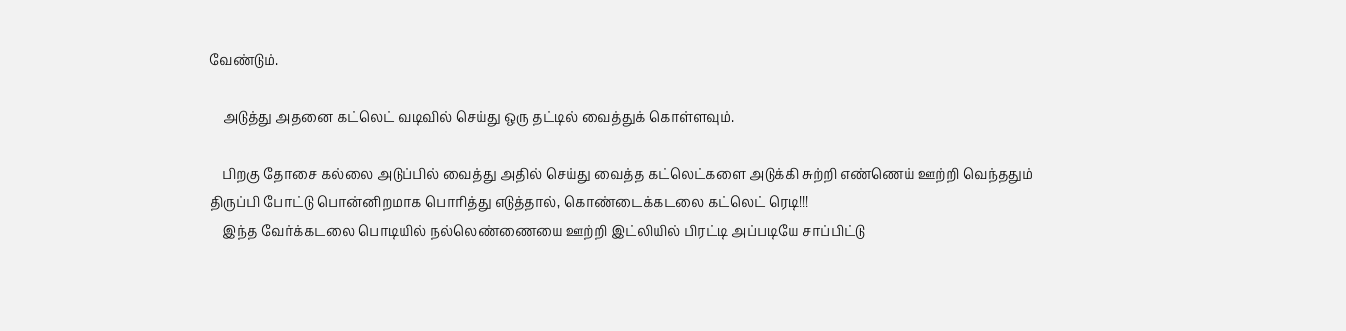வேண்டும்.

    அடுத்து அதனை கட்லெட் வடிவில் செய்து ஒரு தட்டில் வைத்துக் கொள்ளவும்.

    பிறகு தோசை கல்லை அடுப்பில் வைத்து அதில் செய்து வைத்த கட்லெட்களை அடுக்கி சுற்றி எண்ணெய் ஊற்றி வெந்ததும் திருப்பி போட்டு பொன்னிறமாக பொரித்து எடுத்தால், கொண்டைக்கடலை கட்லெட் ரெடி!!!
    இந்த வேர்க்கடலை பொடியில் நல்லெண்ணையை ஊற்றி இட்லியில் பிரட்டி அப்படியே சாப்பிட்டு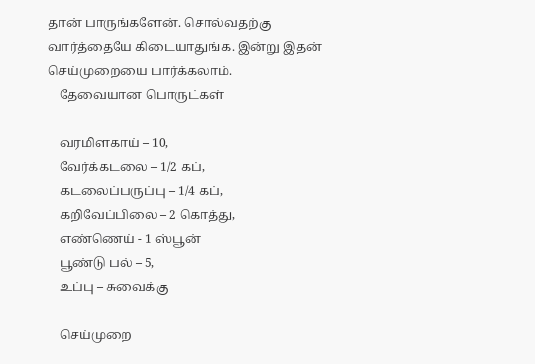தான் பாருங்களேன். சொல்வதற்கு வார்த்தையே கிடையாது‌ங்க. இன்று இதன் செய்முறையை பார்க்கலாம்.
    தேவையான பொருட்கள்

    வரமிளகாய் – 10,
    வேர்க்கடலை – 1/2 கப்,
    கடலைப்பருப்பு – 1/4 கப்,
    கறிவேப்பிலை – 2 கொத்து,
    எண்ணெய் - 1 ஸ்பூன்
    பூண்டு பல் – 5,
    உப்பு – சுவைக்கு

    செய்முறை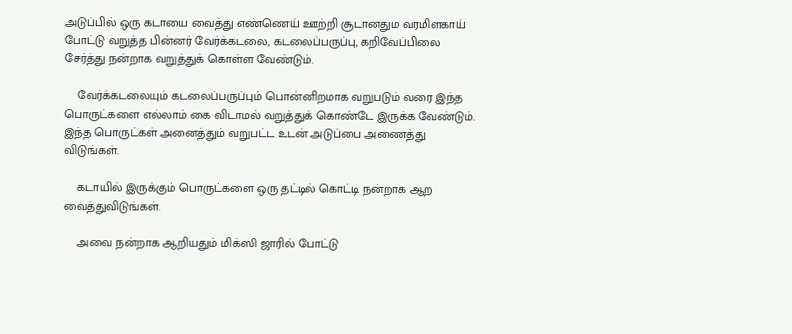அடுப்பில் ஒரு கடாயை வைத்து எண்ணெய் ஊற்றி சூடானதும வரமிளகாய் போட்டு வறுத்த பின்னர் வேர்க்கடலை, கடலைப்பருப்பு, கறிவேப்பிலை சேர்த்து நன்றாக வறுத்துக் கொள்ள வேண்டும்.

    வேர்க்கடலையும் கடலைப்பருப்பும் பொன்னிறமாக வறுபடும் வரை இந்த பொருட்களை எல்லாம் கை விடாமல் வறுத்துக் கொண்டே இருக்க வேண்டும். இந்த பொருட்கள் அனைத்தும் வறுபட்ட உடன் அடுப்பை அணைத்து விடுங்கள்.

    கடாயில் இருக்கும் பொருட்களை ஒரு தட்டில் கொட்டி நன்றாக ஆற வைத்துவிடுங்கள்.

    அவை நன்றாக ஆறியதும் மிக்ஸி ஜாரில் போட்டு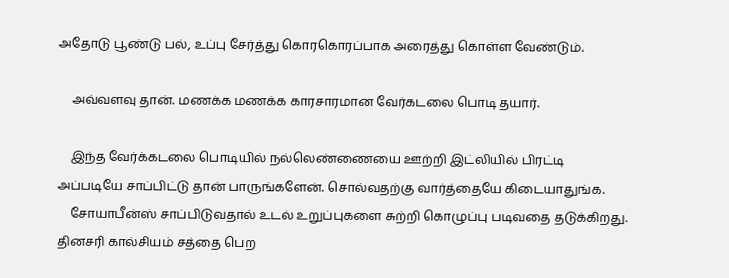அதோடு பூண்டு பல், உப்பு சேர்த்து கொரகொரப்பாக அரைத்து கொள்ள வேண்டும்.

    அவ்வளவு தான். மணக்க மணக்க காரசாரமான வேர்கடலை பொடி தயார்.

    இந்த வேர்க்கடலை பொடியில் நல்லெண்ணையை ஊற்றி இட்லியில் பிரட்டி அப்படியே சாப்பிட்டு தான் பாருங்களேன். சொல்வதற்கு வார்த்தையே கிடையாது‌ங்க.
    சோயாபீன்ஸ் சாப்பிடுவதால் உடல் உறுப்புகளை சுற்றி கொழுப்பு படிவதை தடுக்கிறது. தினசரி கால்சியம் சத்தை பெற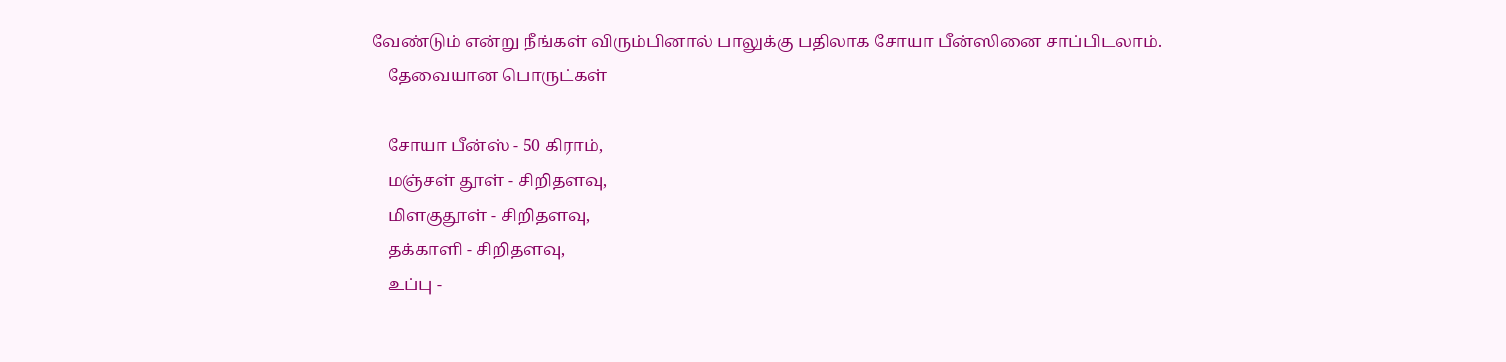வேண்டும் என்று நீங்கள் விரும்பினால் பாலுக்கு பதிலாக சோயா பீன்ஸினை சாப்பிடலாம்.
    தேவையான பொருட்கள்

    சோயா பீன்ஸ் - 50 கிராம்,
    மஞ்சள் தூள் - சிறிதளவு,
    மிளகுதூள் - சிறிதளவு,
    தக்காளி - சிறிதளவு,
    உப்பு -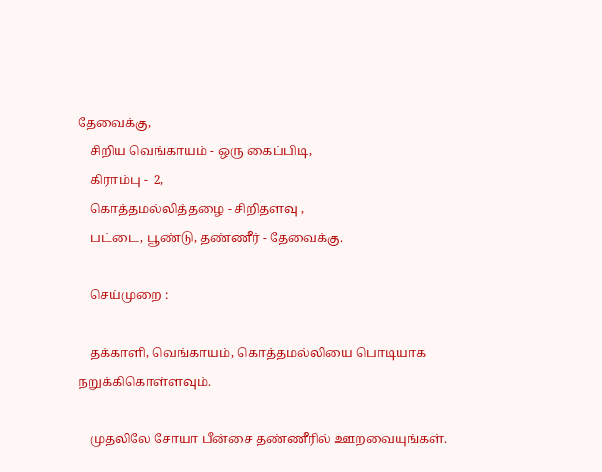தேவைக்கு,
    சிறிய வெங்காயம் - ஒரு கைப்பிடி,
    கிராம்பு -  2,
    கொத்தமல்லித்தழை - சிறிதளவு ,
    பட்டை, பூண்டு, தண்ணீர் - தேவைக்கு.

    செய்முறை :

    தக்காளி, வெங்காயம், கொத்தமல்லியை பொடியாக நறுக்கிகொள்ளவும்.

    முதலிலே சோயா பீன்சை தண்ணீரில் ஊறவையுங்கள்.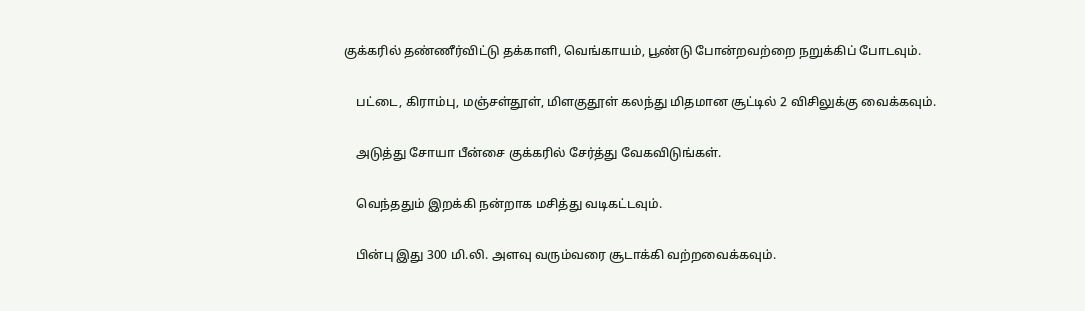குக்கரில் தண்ணீர்விட்டு தக்காளி, வெங்காயம், பூண்டு போன்றவற்றை நறுக்கிப் போடவும்.

    பட்டை, கிராம்பு, மஞ்சள்தூள், மிளகுதூள் கலந்து மிதமான சூட்டில் 2 விசிலுக்கு வைக்கவும்.

    அடுத்து சோயா பீன்சை குக்கரில் சேர்த்து வேகவிடுங்கள்.

    வெந்ததும் இறக்கி நன்றாக மசித்து வடிகட்டவும்.

    பின்பு இது 300 மி.லி. அளவு வரும்வரை சூடாக்கி வற்றவைக்கவும்.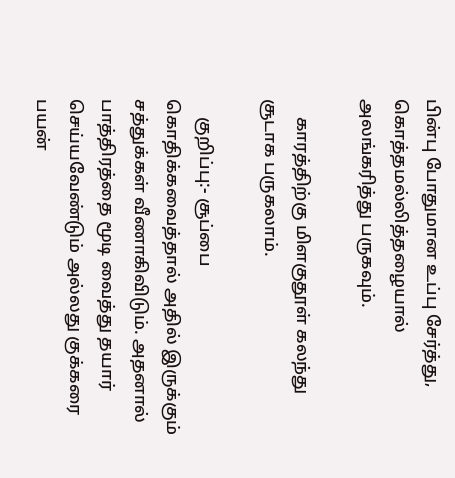பின்பு போதுமான உப்பு சேர்த்து, கொத்தமல்லித்தழையால் அலங்கரித்து பருகவும்.

    காரத்திற்கு மிளகுதூள் கலந்து சூடாக பருகலாம்.

    குறிப்பு:- சூப்பை கொதிக்கவைத்தால் அதில் இருக்கும் சத்துக்கள் வீணாகிவிடும். அதனால் பாத்திரத்தை மூடி வைத்து தயார் செய்யவேண்டும் அல்லது குக்கரை பயன்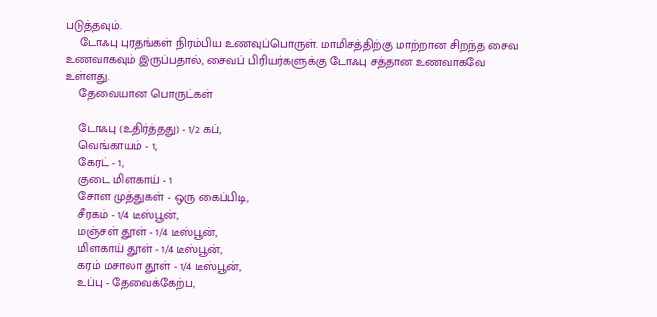படுத்தவும்.
    டோஃபு புரதங்கள் நிரம்பிய உணவுப்பொருள். மாமிசத்திற்கு மாற்றான சிறந்த சைவ உணவாகவும் இருப்பதால், சைவப் பிரியர்களுக்கு டோஃபு சத்தான உணவாகவே உள்ளது.
    தேவையான பொருட்கள்

    டோஃபு (உதிர்த்தது) - 1/2 கப்,
    வெங்காயம் - 1,
    கேரட் - 1,
    குடை மிளகாய் - 1
    சோள முத்துகள் - ஒரு கைப்பிடி,
    சீரகம் - 1/4 டீஸ்பூன்,
    மஞ்சள் தூள் - 1/4 டீஸ்பூன்,
    மிளகாய் தூள் - 1/4 டீஸ்பூன்,
    கரம் மசாலா தூள் - 1/4 டீஸ்பூன்,
    உப்பு - தேவைக்கேற்ப,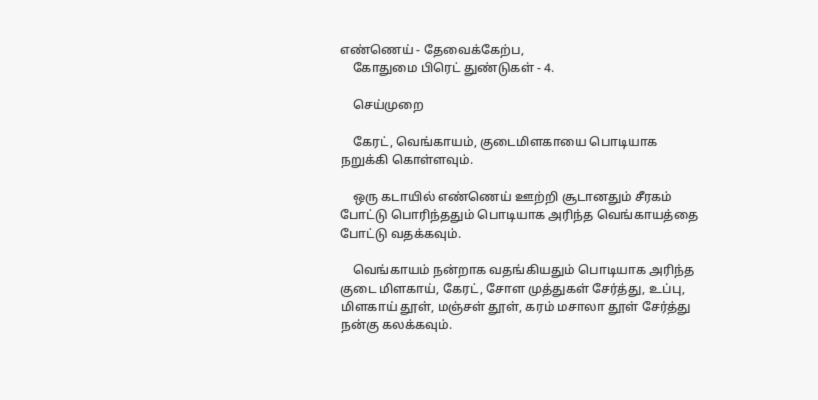எண்ணெய் - தேவைக்கேற்ப,
    கோதுமை பிரெட் துண்டுகள் - 4.

    செய்முறை

    கேரட், வெங்காயம், குடைமிளகாயை பொடியாக நறுக்கி கொள்ளவும்.

    ஒரு கடாயில் எண்ணெய் ஊற்றி சூடானதும் சீரகம் போட்டு பொரிந்ததும் பொடியாக அரிந்த வெங்காயத்தை போட்டு வதக்கவும்.

    வெங்காயம் நன்றாக வதங்கியதும் பொடியாக அரிந்த குடை மிளகாய், கேரட், சோள முத்துகள் சேர்த்து, உப்பு, மிளகாய் தூள், மஞ்சள் தூள், கரம் மசாலா தூள் சேர்த்து நன்கு கலக்கவும்.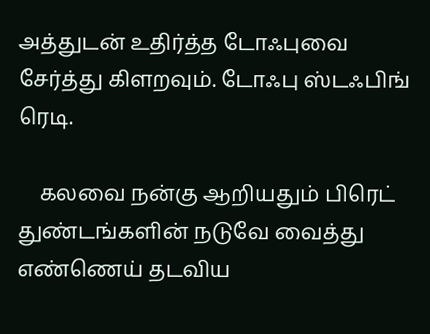அத்துடன் உதிர்த்த டோஃபுவை சேர்த்து கிளறவும். டோஃபு ஸ்டஃபிங் ரெடி.

    கலவை நன்கு ஆறியதும் பிரெட் துண்டங்களின் நடுவே வைத்து எண்ணெய் தடவிய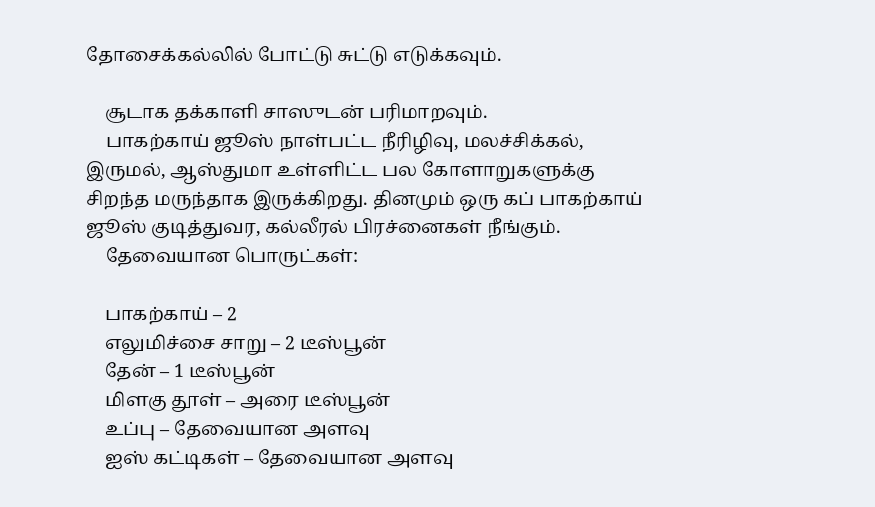தோசைக்கல்லில் போட்டு சுட்டு எடுக்கவும்.

    சூடாக தக்காளி சாஸுடன் பரிமாறவும்.
    பாகற்காய் ஜூஸ் நாள்பட்ட நீரிழிவு, மலச்சிக்கல், இருமல், ஆஸ்துமா உள்ளிட்ட பல கோளாறுகளுக்கு சிறந்த மருந்தாக இருக்கிறது. தினமும் ஒரு கப் பாகற்காய் ஜூஸ் குடித்துவர, கல்லீரல் பிரச்னைகள் நீங்கும்.
    தேவையான பொருட்கள்:

    பாகற்காய் – 2
    எலுமிச்சை சாறு – 2 டீஸ்பூன்
    தேன் – 1 டீஸ்பூன்
    மிளகு தூள் – அரை டீஸ்பூன்
    உப்பு – தேவையான அளவு
    ஐஸ் கட்டிகள் – தேவையான அளவு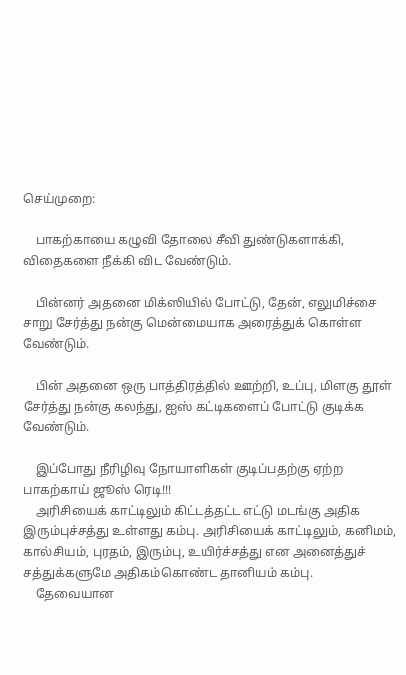செய்முறை:

    பாகற்காயை கழுவி தோலை சீவி துண்டுகளாக்கி, விதைகளை நீக்கி விட வேண்டும்.

    பின்னர் அதனை மிக்ஸியில் போட்டு, தேன், எலுமிச்சை சாறு சேர்த்து நன்கு மென்மையாக அரைத்துக் கொள்ள வேண்டும்.

    பின் அதனை ஒரு பாத்திரத்தில் ஊற்றி, உப்பு, மிளகு தூள் சேர்த்து நன்கு கலந்து, ஐஸ் கட்டிகளைப் போட்டு குடிக்க வேண்டும்.

    இப்போது நீரிழிவு நோயாளிகள் குடிப்பதற்கு ஏற்ற பாகற்காய் ஜூஸ் ரெடி!!!
    அரிசியைக் காட்டிலும் கிட்டத்தட்ட எட்டு மடங்கு அதிக இரும்புச்சத்து உள்ளது கம்பு. அரிசியைக் காட்டிலும், கனிமம், கால்சியம், புரதம், இரும்பு, உயிர்ச்சத்து என அனைத்துச் சத்துக்களுமே அதிகம்கொண்ட தானியம் கம்பு.
    தேவையான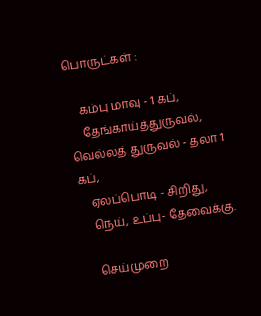பொருட்கள் :

    கம்பு மாவு - 1 கப்,
    தேங்காய்த்துருவல், வெல்லத் துருவல் - தலா 1 கப்,
    ஏலப்பொடி - சிறிது,
    நெய், உப்பு- தேவைக்கு.

    செய்முறை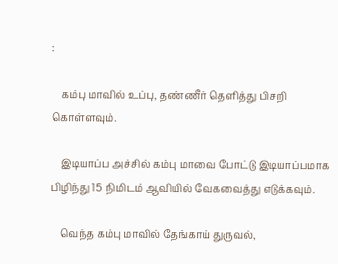:

    கம்பு மாவில் உப்பு, தண்ணீர் தெளித்து பிசறி கொள்ளவும்.

    இடியாப்ப அச்சில் கம்பு மாவை போட்டு இடியாப்பமாக பிழிந்து 15 நிமிடம் ஆவியில் வேகவைத்து எடுக்கவும்.

    வெந்த கம்பு மாவில் தேங்காய் துருவல்,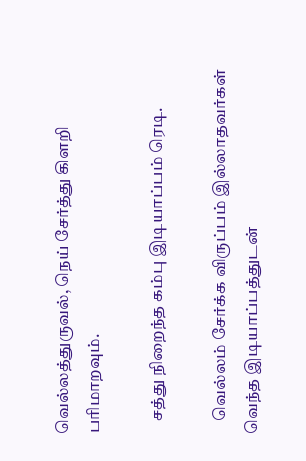வெல்லத்துருவல், நெய் சேர்த்து கிளறி பரிமாறவும்.

    சத்து நிறைந்த கம்பு இடியாப்பம் ரெடி.

    வெல்லம் சேர்க்க விருப்பம் இல்லாதவர்கள் வெந்த இடியாப்பத்துடன்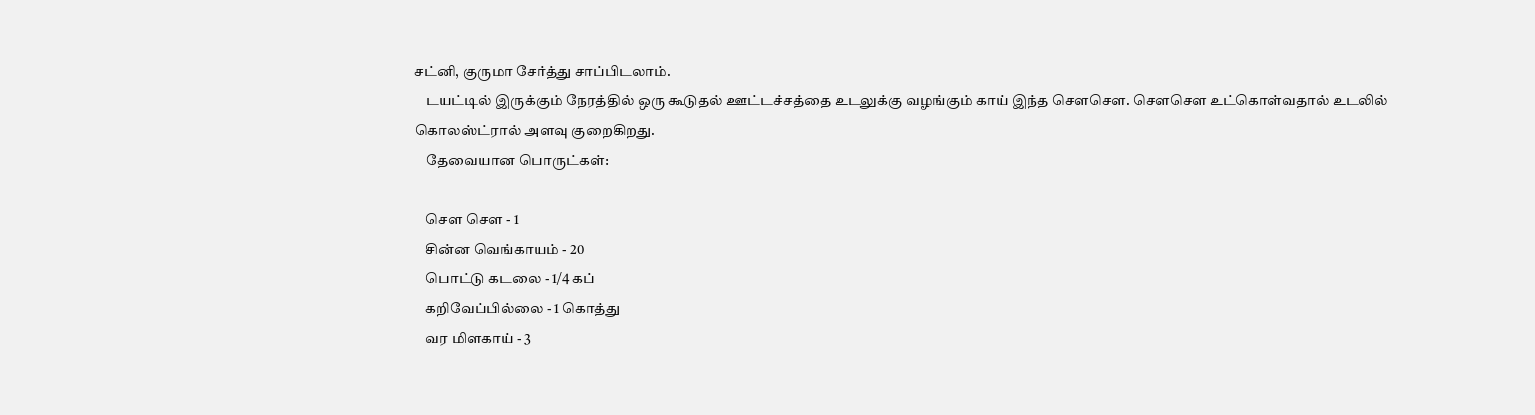சட்னி, குருமா சேர்த்து சாப்பிடலாம்.
    டயட்டில் இருக்கும் நேரத்தில் ஒரு கூடுதல் ஊட்டச்சத்தை உடலுக்கு வழங்கும் காய் இந்த சௌசௌ. சௌசௌ உட்கொள்வதால் உடலில் கொலஸ்ட்ரால் அளவு குறைகிறது.
    தேவையான பொருட்கள்:

    சௌ சௌ - 1
    சின்ன வெங்காயம் - 20
    பொட்டு கடலை - 1/4 கப்
    கறிவேப்பில்லை - 1 கொத்து
    வர மிளகாய் - 3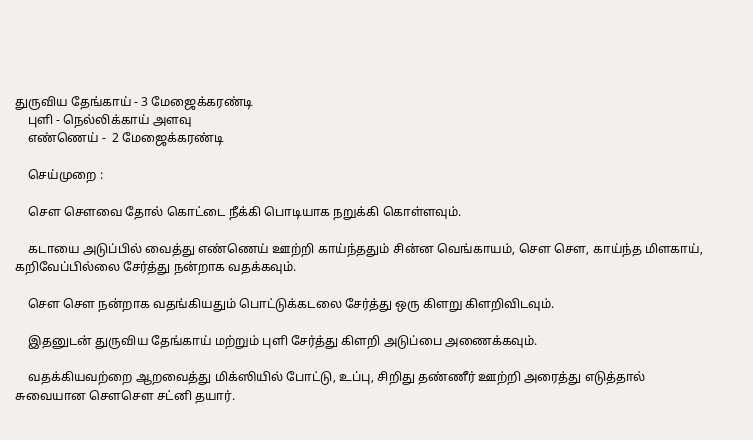துருவிய தேங்காய் - 3 மேஜைக்கரண்டி
    புளி - நெல்லிக்காய் அளவு
    எண்ணெய் -  2 மேஜைக்கரண்டி

    செய்முறை :

    சௌ சௌவை தோல் கொட்டை நீக்கி பொடியாக நறுக்கி கொள்ளவும்.

    கடாயை அடுப்பில் வைத்து எண்ணெய் ஊற்றி காய்ந்ததும் சின்ன வெங்காயம், சௌ சௌ, காய்ந்த மிளகாய், கறிவேப்பில்லை சேர்த்து நன்றாக வதக்கவும்.

    சௌ சௌ நன்றாக வதங்கியதும் பொட்டுக்கடலை சேர்த்து ஒரு கிளறு கிளறிவிடவும்.

    இதனுடன் துருவிய தேங்காய் மற்றும் புளி சேர்த்து கிளறி அடுப்பை அணைக்கவும்.

    வதக்கியவற்றை ஆறவைத்து மிக்ஸியில் போட்டு, உப்பு, சிறிது தண்ணீர் ஊற்றி அரைத்து எடுத்தால் சுவையான சௌசௌ சட்னி தயார்.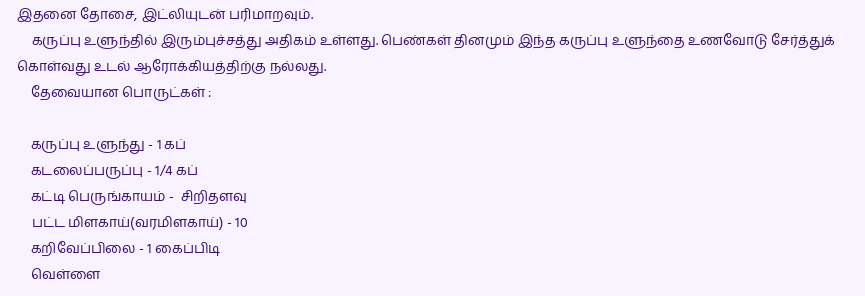இதனை தோசை, இட்லியுடன் பரிமாறவும்.
    கருப்பு உளுந்தில் இரும்புச்சத்து அதிகம் உள்ளது. பெண்கள் தினமும் இந்த கருப்பு உளுந்தை உணவோடு சேர்த்துக் கொள்வது உடல் ஆரோக்கியத்திற்கு நல்லது.
    தேவையான பொருட்கள் :

    கருப்பு உளுந்து - 1 கப்
    கடலைப்பருப்பு - 1/4 கப்
    கட்டி பெருங்காயம் -  சிறிதளவு
    பட்ட மிளகாய்(வரமிளகாய்) - 10
    கறிவேப்பிலை - 1 கைப்பிடி
    வெள்ளை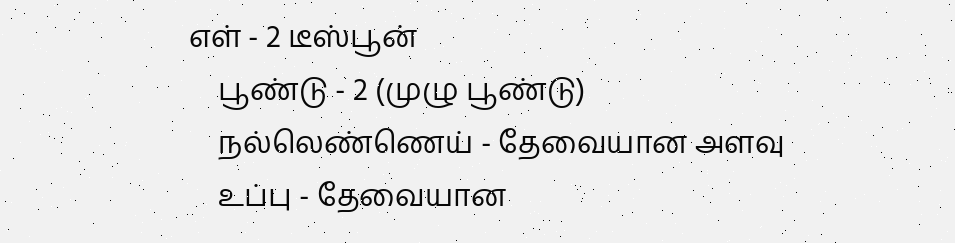எள் - 2 டீஸ்பூன்
    பூண்டு - 2 (முழு பூண்டு)
    நல்லெண்ணெய் - தேவையான அளவு
    உப்பு - தேவையான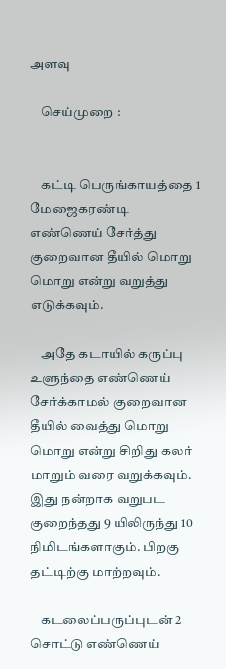அளவு

    செய்முறை :


    கட்டி பெருங்காயத்தை 1 மேஜைகரண்டி எண்ணெய் சேர்த்து குறைவான தீயில் மொறு மொறு என்று வறுத்து எடுக்கவும்.

    அதே கடாயில் கருப்பு உளுந்தை எண்ணெய் சேர்க்காமல் குறைவான தீயில் வைத்து மொறு மொறு என்று சிறிது கலர் மாறும் வரை வறுக்கவும். இது நன்றாக வறுபட குறைந்தது 9 யிலிருந்து 10 நிமிடங்களாகும். பிறகு தட்டிற்கு மாற்றவும்.

    கடலைப்பருப்புடன் 2 சொட்டு எண்ணெய்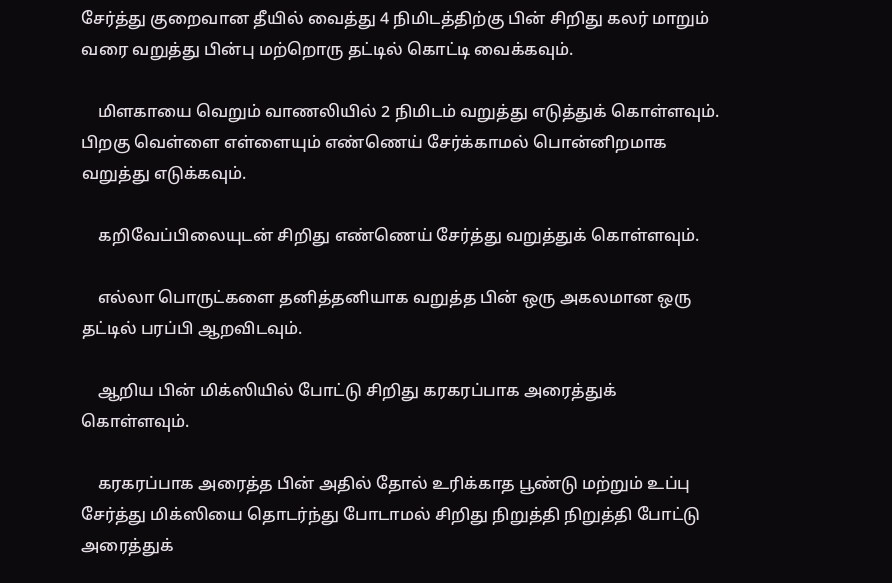சேர்த்து குறைவான தீயில் வைத்து 4 நிமிடத்திற்கு பின் சிறிது கலர் மாறும் வரை வறுத்து பின்பு மற்றொரு தட்டில் கொட்டி வைக்கவும்.

    மிளகாயை வெறும் வாணலியில் 2 நிமிடம் வறுத்து எடுத்துக் கொள்ளவும். பிறகு வெள்ளை எள்ளையும் எண்ணெய் சேர்க்காமல் பொன்னிறமாக வறுத்து எடுக்கவும்.

    கறிவேப்பிலையுடன் சிறிது எண்ணெய் சேர்த்து வறுத்துக் கொள்ளவும்.

    எல்லா பொருட்களை தனித்தனியாக வறுத்த பின் ஒரு அகலமான ஒரு தட்டில் பரப்பி ஆறவிடவும்.

    ஆறிய பின் மிக்ஸியில் போட்டு சிறிது கரகரப்பாக அரைத்துக் கொள்ளவும்.

    கரகரப்பாக அரைத்த பின் அதில் தோல் உரிக்காத பூண்டு மற்றும் உப்பு சேர்த்து மிக்ஸியை தொடர்ந்து போடாமல் சிறிது நிறுத்தி நிறுத்தி போட்டு அரைத்துக்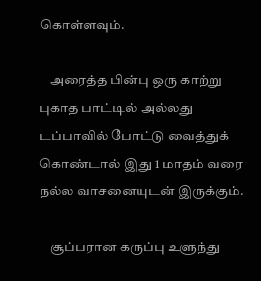கொள்ளவும்.

    அரைத்த பின்பு ஒரு காற்று புகாத பாட்டில் அல்லது டப்பாவில் போட்டு வைத்துக் கொண்டால் இது 1 மாதம் வரை நல்ல வாசனையுடன் இருக்கும்.

    சூப்பரான கருப்பு உளுந்து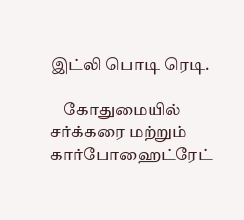இட்லி பொடி ரெடி.

    கோதுமையில் சர்க்கரை மற்றும் கார்போஹைட்ரேட்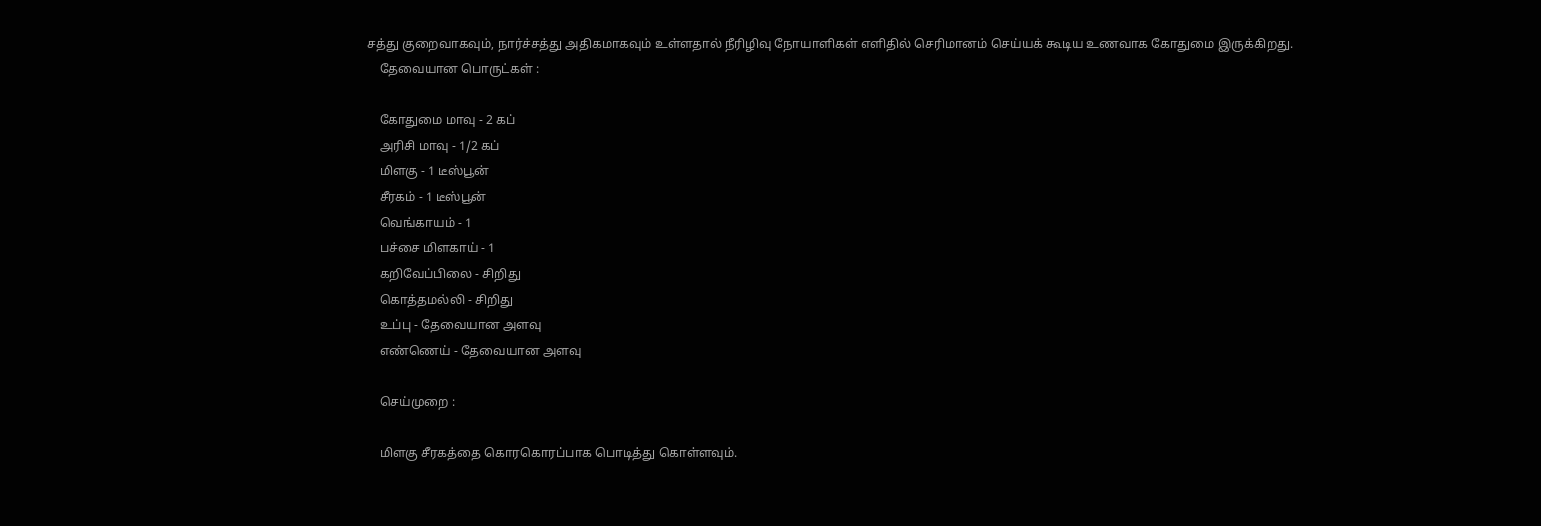சத்து குறைவாகவும், நார்ச்சத்து அதிகமாகவும் உள்ளதால் நீரிழிவு நோயாளிகள் எளிதில் செரிமானம் செய்யக் கூடிய உணவாக கோதுமை இருக்கிறது.
    தேவையான பொருட்கள் :

    கோதுமை மாவு - 2 கப்
    அரிசி மாவு - 1/2 கப்
    மிளகு - 1 டீஸ்பூன்
    சீரகம் - 1 டீஸ்பூன்
    வெங்காயம் - 1
    பச்சை மிளகாய் - 1
    கறிவேப்பிலை - சிறிது
    கொத்தமல்லி - சிறிது
    உப்பு - தேவையான அளவு
    எண்ணெய் - தேவையான அளவு

    செய்முறை :

    மிளகு சீரகத்தை கொரகொரப்பாக பொடித்து கொள்ளவும்.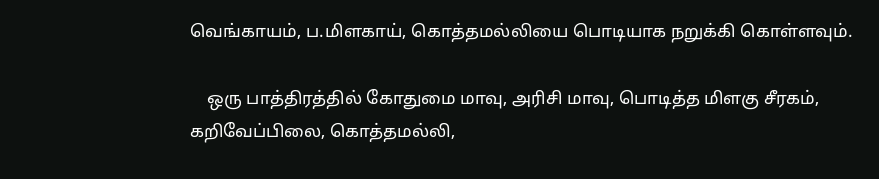வெங்காயம், ப.மிளகாய், கொத்தமல்லியை பொடியாக நறுக்கி கொள்ளவும்.

    ஒரு பாத்திரத்தில் கோதுமை மாவு, அரிசி மாவு, பொடித்த மிளகு சீரகம், கறிவேப்பிலை, கொத்தமல்லி,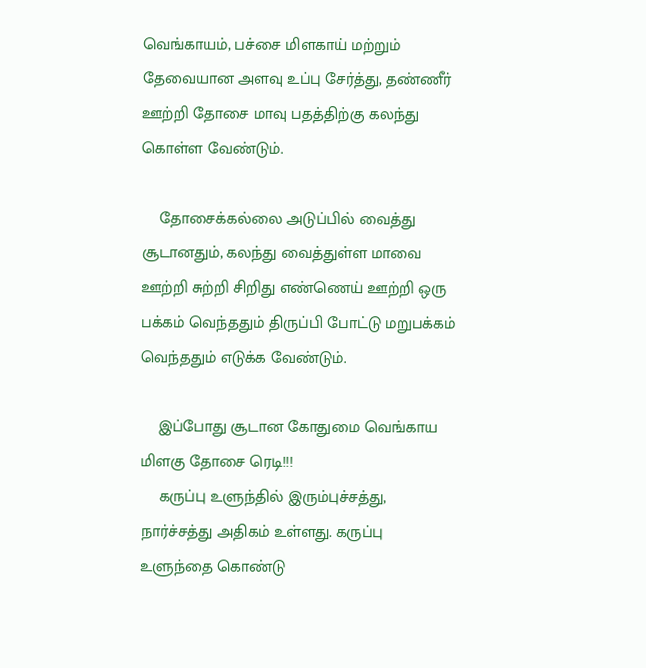வெங்காயம், பச்சை மிளகாய் மற்றும் தேவையான அளவு உப்பு சேர்த்து, தண்ணீர் ஊற்றி தோசை மாவு பதத்திற்கு கலந்து கொள்ள வேண்டும்.

    தோசைக்கல்லை அடுப்பில் வைத்து சூடானதும், கலந்து வைத்துள்ள மாவை ஊற்றி சுற்றி சிறிது எண்ணெய் ஊற்றி ஒரு பக்கம் வெந்ததும் திருப்பி போட்டு மறுபக்கம் வெந்ததும் எடுக்க வேண்டும்.

    இப்போது சூடான கோதுமை வெங்காய மிளகு தோசை ரெடி!!!
    கருப்பு உளுந்தில் இரும்புச்சத்து, நார்ச்சத்து அதிகம் உள்ளது. கருப்பு உளுந்தை கொண்டு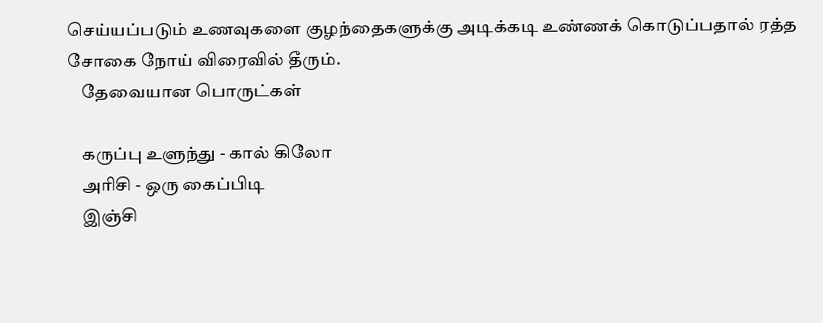செய்யப்படும் உணவுகளை குழந்தைகளுக்கு அடிக்கடி உண்ணக் கொடுப்பதால் ரத்த சோகை நோய் விரைவில் தீரும்.
    தேவையான பொருட்கள்

    கருப்பு உளுந்து - கால் கிலோ
    அரிசி - ஒரு கைப்பிடி
    இஞ்சி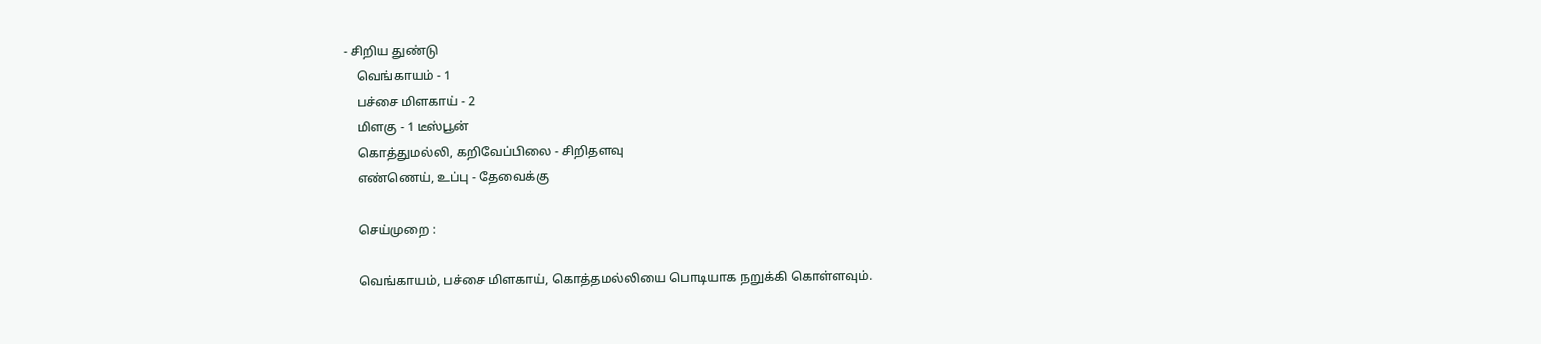- சிறிய துண்டு
    வெங்காயம் - 1
    பச்சை மிளகாய் - 2
    மிளகு - 1 டீஸ்பூன்
    கொத்துமல்லி, கறிவேப்பிலை - சிறிதளவு
    எண்ணெய், உப்பு - தேவைக்கு

    செய்முறை :

    வெங்காயம், பச்சை மிளகாய், கொத்தமல்லியை பொடியாக நறுக்கி கொள்ளவும்.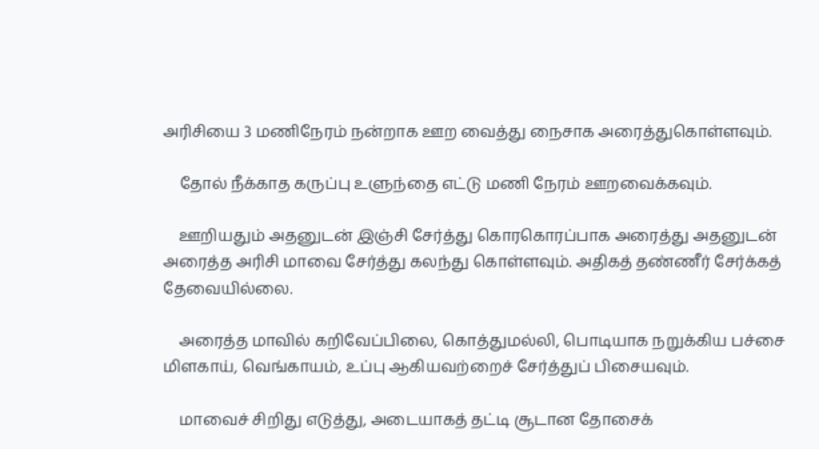அரிசியை 3 மணிநேரம் நன்றாக ஊற வைத்து நைசாக அரைத்துகொள்ளவும்.

    தோல் நீக்காத கருப்பு உளுந்தை எட்டு மணி நேரம் ஊறவைக்கவும்.

    ஊறியதும் அதனுடன் இஞ்சி சேர்த்து கொரகொரப்பாக அரைத்து அதனுடன் அரைத்த அரிசி மாவை சேர்த்து கலந்து கொள்ளவும். அதிகத் தண்ணீர் சேர்க்கத் தேவையில்லை.

    அரைத்த மாவில் கறிவேப்பிலை, கொத்துமல்லி, பொடியாக நறுக்கிய பச்சை மிளகாய், வெங்காயம், உப்பு ஆகியவற்றைச் சேர்த்துப் பிசையவும்.

    மாவைச் சிறிது எடுத்து, அடையாகத் தட்டி சூடான தோசைக்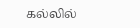கல்லில்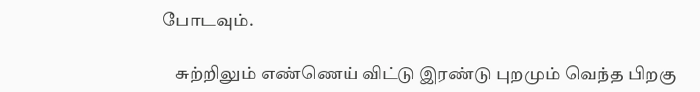போடவும்.

    சுற்றிலும் எண்ணெய் விட்டு இரண்டு புறமும் வெந்த பிறகு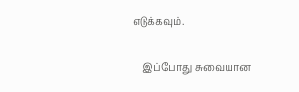எடுக்கவும்.

    இப்போது சுவையான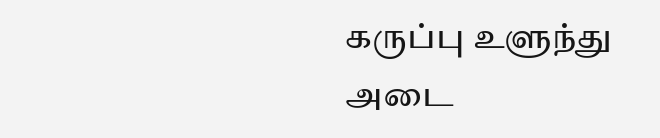கருப்பு உளுந்து அடை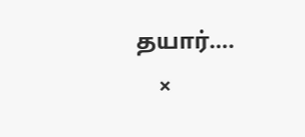தயார்….
    ×